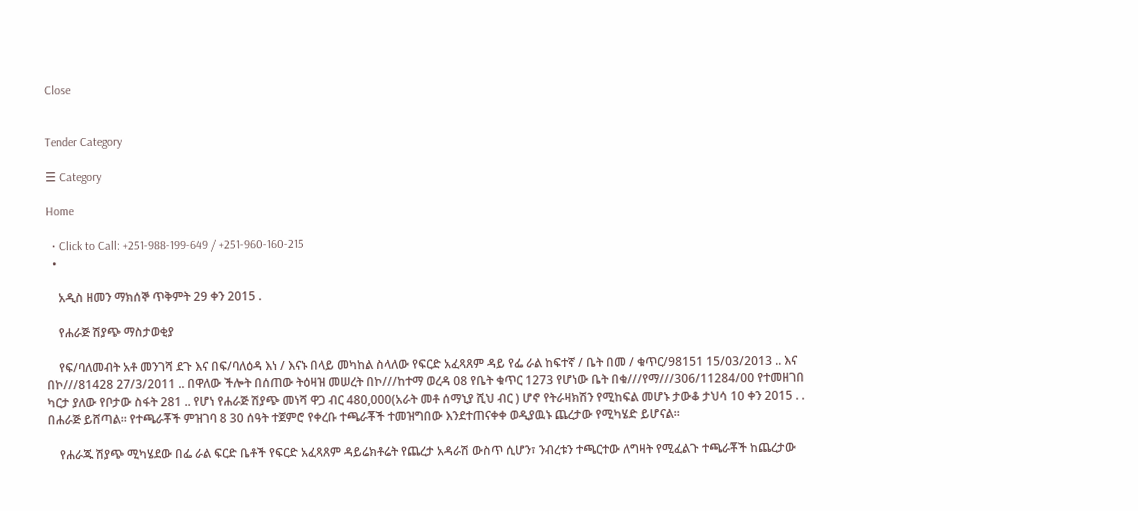Close


Tender Category

☰ Category

Home

  • Click to Call: +251-988-199-649 / +251-960-160-215
  •

    አዲስ ዘመን ማክሰኞ ጥቅምት 29 ቀን 2015 .

    የሐራጅ ሽያጭ ማስታወቂያ

    የፍ/ባለመብት አቶ መንገሻ ደጉ እና በፍ/ባለዕዳ እነ / እናኑ በላይ መካከል ስላለው የፍርድ አፈጻጸም ዳይ የፌ ራል ከፍተኛ / ቤት በመ / ቁጥር/98151 15/03/2013 .. እና በኮ///81428 27/3/2011 .. በዋለው ችሎት በሰጠው ትዕዛዝ መሠረት በኮ///ከተማ ወረዳ 08 የቤት ቁጥር 1273 የሆነው ቤት በቁ///የማ///306/11284/00 የተመዘገበ ካርታ ያለው የቦታው ስፋት 281 .. የሆነ የሐራጅ ሽያጭ መነሻ ዋጋ ብር 480,000(አራት መቶ ሰማኒያ ሺህ ብር ) ሆኖ የትራዛክሽን የሚከፍል መሆኑ ታውቆ ታህሳ 10 ቀን 2015 . . በሐራጅ ይሸጣል። የተጫራቾች ምዝገባ 8 30 ሰዓት ተጀምሮ የቀረቡ ተጫራቾች ተመዝግበው እንደተጠናቀቀ ወዲያዉኑ ጨረታው የሚካሄድ ይሆናል።

    የሐራጁ ሽያጭ ሚካሄደው በፌ ራል ፍርድ ቤቶች የፍርድ አፈጻጸም ዳይሬክቶሬት የጨረታ አዳራሽ ውስጥ ሲሆን፣ ንብረቱን ተጫርተው ለግዛት የሚፈልጉ ተጫራቾች ከጨረታው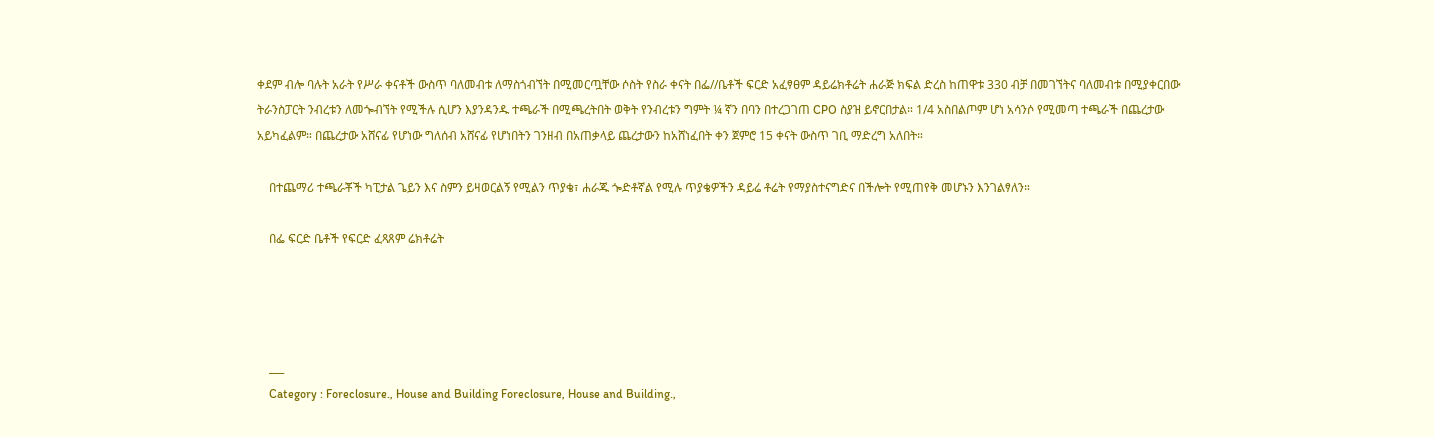ቀደም ብሎ ባሉት አራት የሥራ ቀናቶች ውስጥ ባለመብቱ ለማስጎብኘት በሚመርጧቸው ሶስት የስራ ቀናት በፌ//ቤቶች ፍርድ አፈፃፀም ዳይሬክቶሬት ሐራጅ ክፍል ድረስ ከጠዋቱ 330 ብቻ በመገኘትና ባለመብቱ በሚያቀርበው ትራንስፓርት ንብረቱን ለመጐብኘት የሚችሉ ሲሆን እያንዳንዱ ተጫራች በሚጫረትበት ወቅት የንብረቱን ግምት ¼ ኛን በባን በተረጋገጠ CPO ስያዝ ይኖርበታል። 1/4 አስበልጦም ሆነ አሳንሶ የሚመጣ ተጫራች በጨረታው አይካፈልም። በጨረታው አሸናፊ የሆነው ግለሰብ አሸናፊ የሆነበትን ገንዘብ በአጠቃላይ ጨረታውን ከአሸነፈበት ቀን ጀምሮ 15 ቀናት ውስጥ ገቢ ማድረግ አለበት።

    በተጨማሪ ተጫራቾች ካፒታል ጌይን እና ስምን ይዛወርልኝ የሚልን ጥያቄ፣ ሐራጁ ጐድቶኛል የሚሉ ጥያቄዎችን ዳይሬ ቶሬት የማያስተናግድና በችሎት የሚጠየቅ መሆኑን እንገልፃለን።

    በፌ ፍርድ ቤቶች የፍርድ ፈጻጸም ሬክቶሬት




    ___
    Category : Foreclosure., House and Building Foreclosure, House and Building.,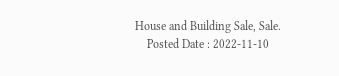House and Building Sale, Sale.
    Posted Date : 2022-11-10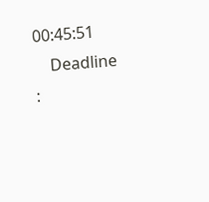00:45:51
    Deadline :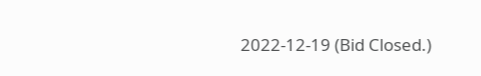2022-12-19 (Bid Closed.)